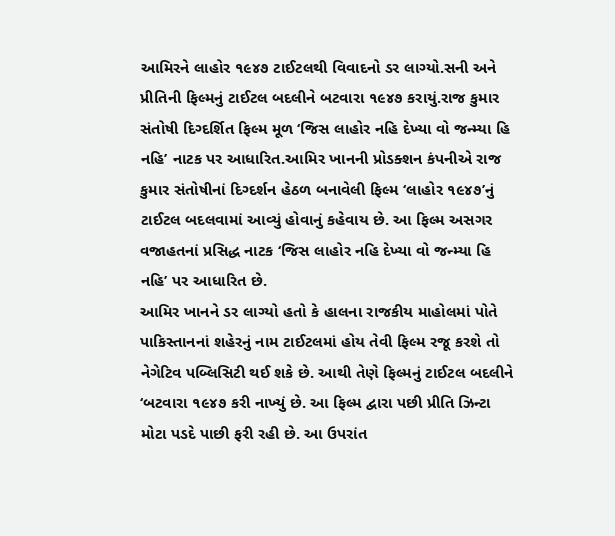આમિરને લાહોર ૧૯૪૭ ટાઈટલથી વિવાદનો ડર લાગ્યો.સની અને પ્રીતિની ફિલ્મનું ટાઈટલ બદલીને બટવારા ૧૯૪૭ કરાયું.રાજ કુમાર સંતોષી દિગ્દર્શિત ફિલ્મ મૂળ ‘જિસ લાહોર નહિ દેખ્યા વો જન્મ્યા હિ નહિ’ નાટક પર આધારિત.આમિર ખાનની પ્રોડક્શન કંપનીએ રાજ કુમાર સંતોષીનાં દિગ્દર્શન હેઠળ બનાવેલી ફિલ્મ ‘લાહોર ૧૯૪૭’નું ટાઈટલ બદલવામાં આવ્યું હોવાનું કહેવાય છે. આ ફિલ્મ અસગર વજાહતનાં પ્રસિદ્ધ નાટક ‘જિસ લાહોર નહિ દેખ્યા વો જન્મ્યા હિ નહિ’ પર આધારિત છે.
આમિર ખાનને ડર લાગ્યો હતો કે હાલના રાજકીય માહોલમાં પોતે પાકિસ્તાનનાં શહેરનું નામ ટાઈટલમાં હોય તેવી ફિલ્મ રજૂ કરશે તો નેગેટિવ પબ્લિસિટી થઈ શકે છે. આથી તેણે ફિલ્મનું ટાઈટલ બદલીને ‘બટવારા ૧૯૪૭ કરી નાખ્યું છે. આ ફિલ્મ દ્વારા પછી પ્રીતિ ઝિન્ટા મોટા પડદે પાછી ફરી રહી છે. આ ઉપરાંત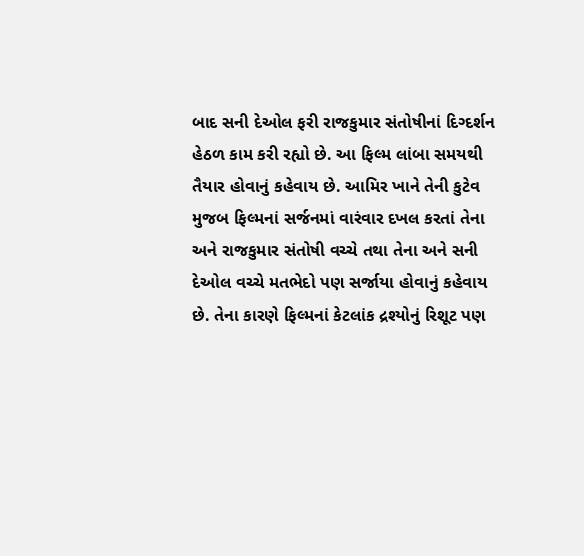બાદ સની દેઓલ ફરી રાજકુમાર સંતોષીનાં દિગ્દર્શન હેઠળ કામ કરી રહ્યો છે. આ ફિલ્મ લાંબા સમયથી તૈયાર હોવાનું કહેવાય છે. આમિર ખાને તેની કુટેવ મુજબ ફિલ્મનાં સર્જનમાં વારંવાર દખલ કરતાં તેના અને રાજકુમાર સંતોષી વચ્ચે તથા તેના અને સની દેઓલ વચ્ચે મતભેદો પણ સર્જાયા હોવાનું કહેવાય છે. તેના કારણે ફિલ્મનાં કેટલાંક દ્રશ્યોનું રિશૂટ પણ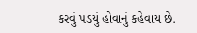કરવું પડયું હોવાનું કહેવાય છે.